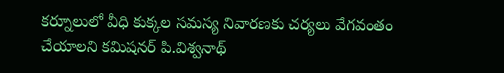కర్నూలులో వీధి కుక్కల సమస్య నివారణకు చర్యలు వేగవంతం చేయాలని కమిషనర్ పి.విశ్వనాథ్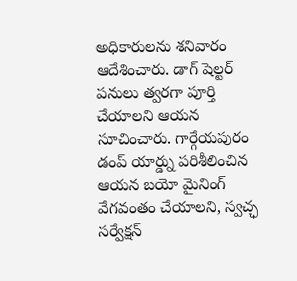అధికారులను శనివారం ఆదేశించారు. డాగ్ షెల్టర్ పనులు త్వరగా పూర్తి చేయాలని ఆయన సూచించారు. గార్గేయపురం డంప్ యార్డ్ను పరిశీలించిన ఆయన బయో మైనింగ్ వేగవంతం చేయాలని, స్వచ్ఛ సర్వేక్షన్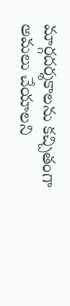మార్గదర్శకాలను కచ్చితంగా అమలు చేయాలని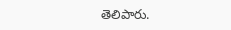తెలిపారు.